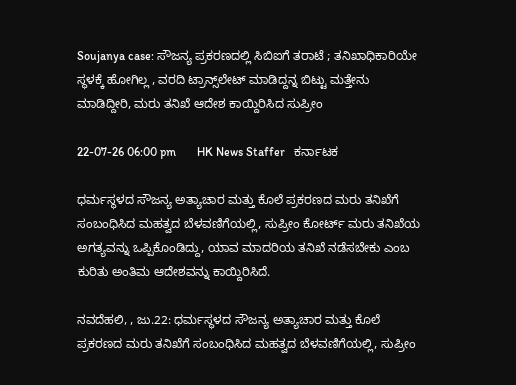Soujanya case: ಸೌಜನ್ಯ ಪ್ರಕರಣದಲ್ಲಿ ಸಿಬಿಐಗೆ ತರಾಟೆ ; ತನಿಖಾಧಿಕಾರಿಯೇ ಸ್ಥಳಕ್ಕೆ ಹೋಗಿಲ್ಲ , ವರದಿ ಟ್ರಾನ್ಸ್‌ಲೇಟ್‌ ಮಾಡಿದ್ದನ್ನ ಬಿಟ್ಟು ಮತ್ತೇನು ಮಾಡಿದ್ದೀರಿ, ಮರು ತನಿಖೆ ಆದೇಶ ಕಾಯ್ದಿರಿಸಿದ ಸುಪ್ರೀಂ

22-07-26 06:00 pm       HK News Staffer   ಕರ್ನಾಟಕ

ಧರ್ಮಸ್ಥಳದ ಸೌಜನ್ಯ ಅತ್ಯಾಚಾರ ಮತ್ತು ಕೊಲೆ ಪ್ರಕರಣದ ಮರು ತನಿಖೆಗೆ ಸಂಬಂಧಿಸಿದ ಮಹತ್ವದ ಬೆಳವಣಿಗೆಯಲ್ಲಿ, ಸುಪ್ರೀಂ ಕೋರ್ಟ್ ಮರು ತನಿಖೆಯ ಅಗತ್ಯವನ್ನು ಒಪ್ಪಿಕೊಂಡಿದ್ದು, ಯಾವ ಮಾದರಿಯ ತನಿಖೆ ನಡೆಸಬೇಕು ಎಂಬ ಕುರಿತು ಅಂತಿಮ ಆದೇಶವನ್ನು ಕಾಯ್ದಿರಿಸಿದೆ.

ನವದೆಹಲಿ, , ಜು.22: ಧರ್ಮಸ್ಥಳದ ಸೌಜನ್ಯ ಅತ್ಯಾಚಾರ ಮತ್ತು ಕೊಲೆ ಪ್ರಕರಣದ ಮರು ತನಿಖೆಗೆ ಸಂಬಂಧಿಸಿದ ಮಹತ್ವದ ಬೆಳವಣಿಗೆಯಲ್ಲಿ, ಸುಪ್ರೀಂ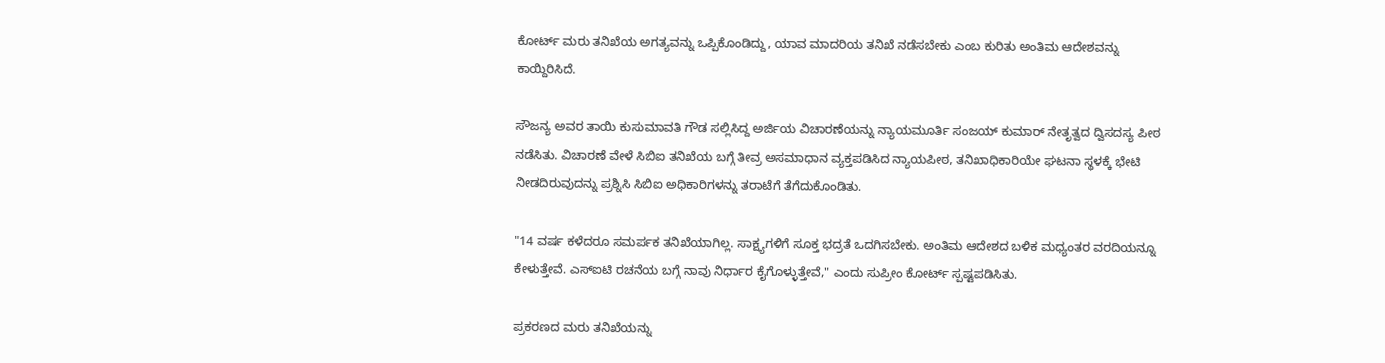ಕೋರ್ಟ್ ಮರು ತನಿಖೆಯ ಅಗತ್ಯವನ್ನು ಒಪ್ಪಿಕೊಂಡಿದ್ದು, ಯಾವ ಮಾದರಿಯ ತನಿಖೆ ನಡೆಸಬೇಕು ಎಂಬ ಕುರಿತು ಅಂತಿಮ ಆದೇಶವನ್ನು ಕಾಯ್ದಿರಿಸಿದೆ.

ಸೌಜನ್ಯ ಅವರ ತಾಯಿ ಕುಸುಮಾವತಿ ಗೌಡ ಸಲ್ಲಿಸಿದ್ದ ಅರ್ಜಿಯ ವಿಚಾರಣೆಯನ್ನು ನ್ಯಾಯಮೂರ್ತಿ ಸಂಜಯ್ ಕುಮಾರ್ ನೇತೃತ್ವದ ದ್ವಿಸದಸ್ಯ ಪೀಠ ನಡೆಸಿತು. ವಿಚಾರಣೆ ವೇಳೆ ಸಿಬಿಐ ತನಿಖೆಯ ಬಗ್ಗೆ ತೀವ್ರ ಅಸಮಾಧಾನ ವ್ಯಕ್ತಪಡಿಸಿದ ನ್ಯಾಯಪೀಠ, ತನಿಖಾಧಿಕಾರಿಯೇ ಘಟನಾ ಸ್ಥಳಕ್ಕೆ ಭೇಟಿ ನೀಡದಿರುವುದನ್ನು ಪ್ರಶ್ನಿಸಿ ಸಿಬಿಐ ಅಧಿಕಾರಿಗಳನ್ನು ತರಾಟೆಗೆ ತೆಗೆದುಕೊಂಡಿತು.

"14 ವರ್ಷ ಕಳೆದರೂ ಸಮರ್ಪಕ ತನಿಖೆಯಾಗಿಲ್ಲ. ಸಾಕ್ಷ್ಯಗಳಿಗೆ ಸೂಕ್ತ ಭದ್ರತೆ ಒದಗಿಸಬೇಕು. ಅಂತಿಮ ಆದೇಶದ ಬಳಿಕ ಮಧ್ಯಂತರ ವರದಿಯನ್ನೂ ಕೇಳುತ್ತೇವೆ. ಎಸ್‌ಐಟಿ ರಚನೆಯ ಬಗ್ಗೆ ನಾವು ನಿರ್ಧಾರ ಕೈಗೊಳ್ಳುತ್ತೇವೆ," ಎಂದು ಸುಪ್ರೀಂ ಕೋರ್ಟ್ ಸ್ಪಷ್ಟಪಡಿಸಿತು.

ಪ್ರಕರಣದ ಮರು ತನಿಖೆಯನ್ನು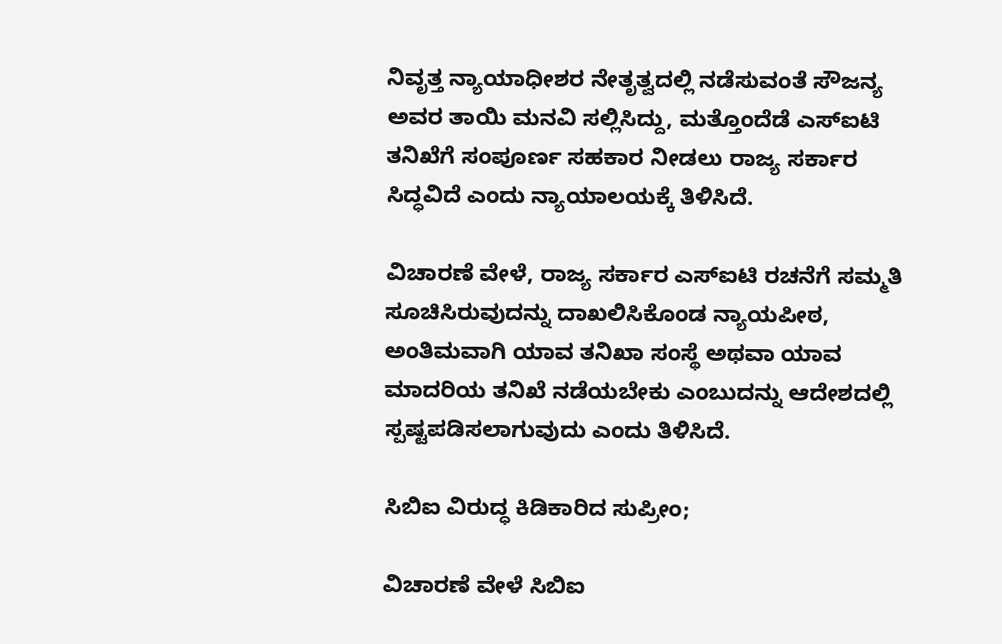ನಿವೃತ್ತ ನ್ಯಾಯಾಧೀಶರ ನೇತೃತ್ವದಲ್ಲಿ ನಡೆಸುವಂತೆ ಸೌಜನ್ಯ ಅವರ ತಾಯಿ ಮನವಿ ಸಲ್ಲಿಸಿದ್ದು, ಮತ್ತೊಂದೆಡೆ ಎಸ್‌ಐಟಿ ತನಿಖೆಗೆ ಸಂಪೂರ್ಣ ಸಹಕಾರ ನೀಡಲು ರಾಜ್ಯ ಸರ್ಕಾರ ಸಿದ್ಧವಿದೆ ಎಂದು ನ್ಯಾಯಾಲಯಕ್ಕೆ ತಿಳಿಸಿದೆ.

ವಿಚಾರಣೆ ವೇಳೆ, ರಾಜ್ಯ ಸರ್ಕಾರ ಎಸ್‌ಐಟಿ ರಚನೆಗೆ ಸಮ್ಮತಿ ಸೂಚಿಸಿರುವುದನ್ನು ದಾಖಲಿಸಿಕೊಂಡ ನ್ಯಾಯಪೀಠ, ಅಂತಿಮವಾಗಿ ಯಾವ ತನಿಖಾ ಸಂಸ್ಥೆ ಅಥವಾ ಯಾವ ಮಾದರಿಯ ತನಿಖೆ ನಡೆಯಬೇಕು ಎಂಬುದನ್ನು ಆದೇಶದಲ್ಲಿ ಸ್ಪಷ್ಟಪಡಿಸಲಾಗುವುದು ಎಂದು ತಿಳಿಸಿದೆ.

ಸಿಬಿಐ ವಿರುದ್ಧ ಕಿಡಿಕಾರಿದ ಸುಪ್ರೀಂ;

ವಿಚಾರಣೆ ವೇಳೆ ಸಿಬಿಐ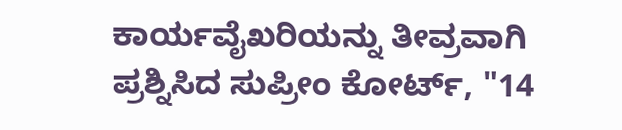ಕಾರ್ಯವೈಖರಿಯನ್ನು ತೀವ್ರವಾಗಿ ಪ್ರಶ್ನಿಸಿದ ಸುಪ್ರೀಂ ಕೋರ್ಟ್, "14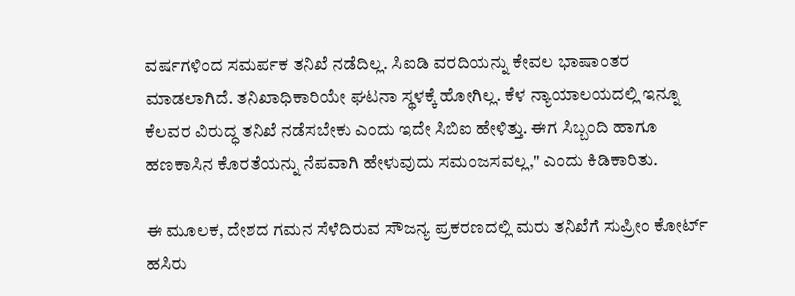ವರ್ಷಗಳಿಂದ ಸಮರ್ಪಕ ತನಿಖೆ ನಡೆದಿಲ್ಲ. ಸಿಐಡಿ ವರದಿಯನ್ನು ಕೇವಲ ಭಾಷಾಂತರ ಮಾಡಲಾಗಿದೆ. ತನಿಖಾಧಿಕಾರಿಯೇ ಘಟನಾ ಸ್ಥಳಕ್ಕೆ ಹೋಗಿಲ್ಲ. ಕೆಳ ನ್ಯಾಯಾಲಯದಲ್ಲಿ ಇನ್ನೂ ಕೆಲವರ ವಿರುದ್ಧ ತನಿಖೆ ನಡೆಸಬೇಕು ಎಂದು ಇದೇ ಸಿಬಿಐ ಹೇಳಿತ್ತು. ಈಗ ಸಿಬ್ಬಂದಿ ಹಾಗೂ ಹಣಕಾಸಿನ ಕೊರತೆಯನ್ನು ನೆಪವಾಗಿ ಹೇಳುವುದು ಸಮಂಜಸವಲ್ಲ," ಎಂದು ಕಿಡಿಕಾರಿತು.

ಈ ಮೂಲಕ, ದೇಶದ ಗಮನ ಸೆಳೆದಿರುವ ಸೌಜನ್ಯ ಪ್ರಕರಣದಲ್ಲಿ ಮರು ತನಿಖೆಗೆ ಸುಪ್ರೀಂ ಕೋರ್ಟ್ ಹಸಿರು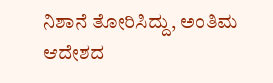ನಿಶಾನೆ ತೋರಿಸಿದ್ದು, ಅಂತಿಮ ಆದೇಶದ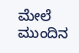ಮೇಲೆ ಮುಂದಿನ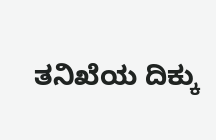ತನಿಖೆಯ ದಿಕ್ಕು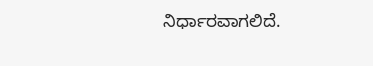ನಿರ್ಧಾರವಾಗಲಿದೆ.